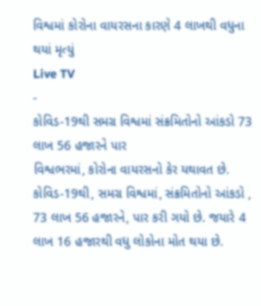વિશ્વમાં કોરોના વાયરસના કારણે 4 લાખથી વધુના થયાં મૃત્યું
Live TV
-
કોવિડ-19થી સમગ્ર વિશ્વમાં સંક્રમિતોનો આંકડો 73 લાખ 56 હજારને પાર
વિશ્વભરમાં, કોરોના વાયરસનો કેર યથાવત છે. કોવિડ-19થી, સમગ્ર વિશ્વમાં, સંક્રમિતોનો આંકડો , 73 લાખ 56 હજારને, પાર કરી ગયો છે. જયારે 4 લાખ 16 હજારથી વધુ લોકોના મોત થયા છે.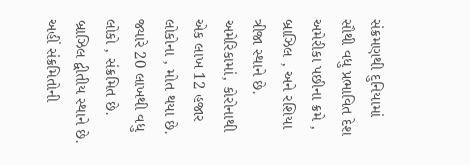સંક્રમણથી દુનિયામાં સૌથી વધુ પ્રભાવિત દેશ અમેરીકા પછીના ક્રમે , બ્રાઝિલ , અને રશિયા ત્રીજા સ્થાને છે. અમેરિકામાં, કોરોનાથી એક લાખ 12 હજાર લોકોના , મોત થયા છે. જ્યારે 20 લાખથી વધુ લોકો , સંક્રમિત છે. બ્રાઝિલ દ્વીતીય સ્થાને છે. અહીં સંક્રમિતોની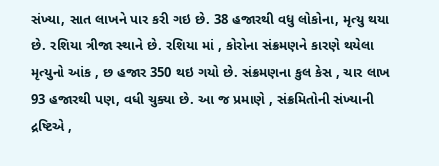સંખ્યા, સાત લાખને પાર કરી ગઇ છે. 38 હજારથી વધુ લોકોના, મૃત્યુ થયા છે. રશિયા ત્રીજા સ્થાને છે. રશિયા માં , કોરોના સંક્રમણને કારણે થયેલા મૃત્યુનો આંક , છ હજાર 350 થઇ ગયો છે. સંક્રમણના કુલ કેસ , ચાર લાખ 93 હજારથી પણ, વધી ચુક્યા છે. આ જ પ્રમાણે , સંક્રમિતોની સંખ્યાની દ્રષ્ટિએ ,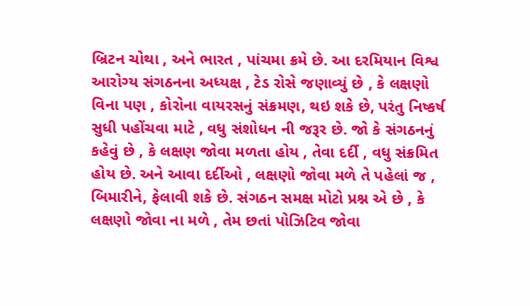બ્રિટન ચોથા , અને ભારત , પાંચમા ક્રમે છે. આ દરમિયાન વિશ્વ આરોગ્ય સંગઠનના અધ્યક્ષ , ટેડ રોસે જણાવ્યું છે , કે લક્ષણો વિના પણ , કોરોના વાયરસનું સંક્રમણ, થઇ શકે છે, પરંતુ નિષ્કર્ષ સુધી પહોંચવા માટે , વધુ સંશોધન ની જરૂર છે. જો કે સંગઠનનું કહેવું છે , કે લક્ષણ જોવા મળતા હોય , તેવા દર્દી , વધુ સંક્રમિત હોય છે. અને આવા દર્દીઓ , લક્ષણો જોવા મળે તે પહેલાં જ , બિમારીને, ફેલાવી શકે છે. સંગઠન સમક્ષ મોટો પ્રશ્ન એ છે , કે લક્ષણો જોવા ના મળે , તેમ છતાં પોઝિટિવ જોવા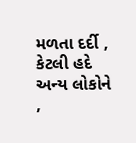મળતા દર્દી , કેટલી હદે અન્ય લોકોને ,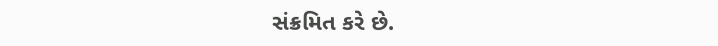સંક્રમિત કરે છે.